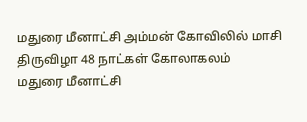மதுரை மீனாட்சி அம்மன் கோவிலில் மாசி திருவிழா 48 நாட்கள் கோலாகலம்
மதுரை மீனாட்சி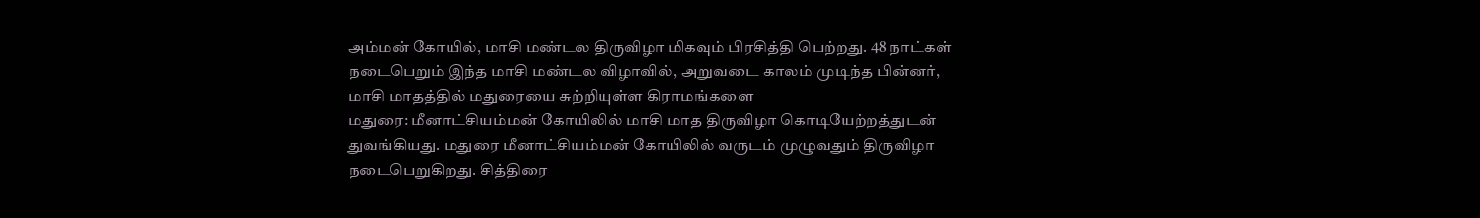அம்மன் கோயில், மாசி மண்டல திருவிழா மிகவும் பிரசித்தி பெற்றது. 48 நாட்கள் நடைபெறும் இந்த மாசி மண்டல விழாவில், அறுவடை காலம் முடிந்த பின்னர், மாசி மாதத்தில் மதுரையை சுற்றியுள்ள கிராமங்களை
மதுரை: மீனாட்சியம்மன் கோயிலில் மாசி மாத திருவிழா கொடியேற்றத்துடன் துவங்கியது. மதுரை மீனாட்சியம்மன் கோயிலில் வருடம் முழுவதும் திருவிழா நடைபெறுகிறது. சித்திரை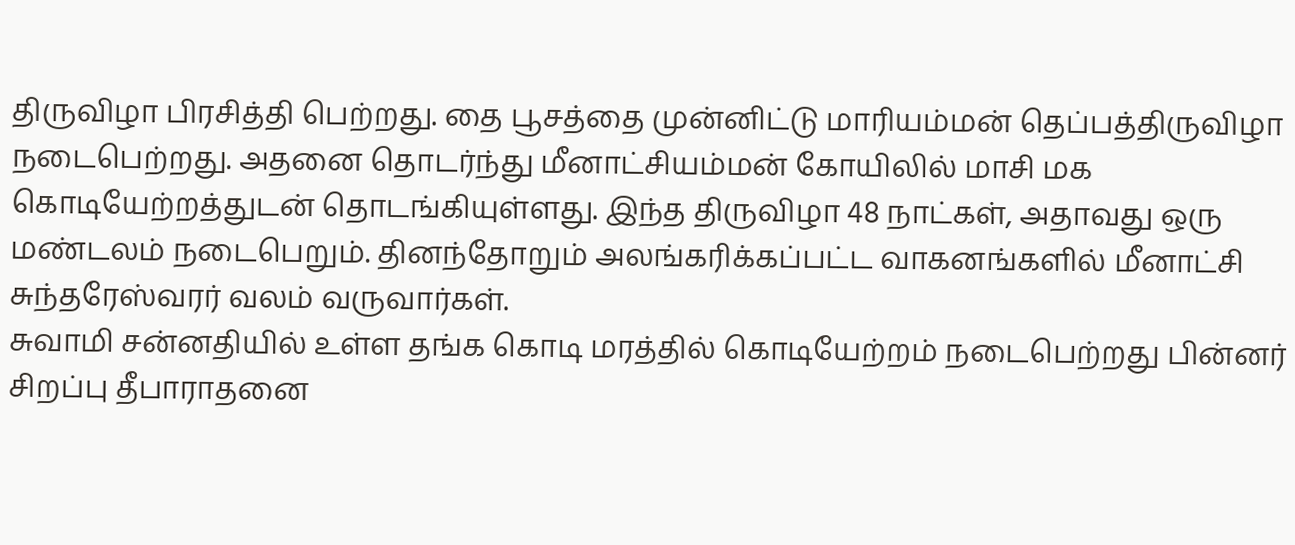திருவிழா பிரசித்தி பெற்றது. தை பூசத்தை முன்னிட்டு மாரியம்மன் தெப்பத்திருவிழா நடைபெற்றது. அதனை தொடர்ந்து மீனாட்சியம்மன் கோயிலில் மாசி மக கொடியேற்றத்துடன் தொடங்கியுள்ளது. இந்த திருவிழா 48 நாட்கள், அதாவது ஒரு மண்டலம் நடைபெறும். தினந்தோறும் அலங்கரிக்கப்பட்ட வாகனங்களில் மீனாட்சி சுந்தரேஸ்வரர் வலம் வருவார்கள்.
சுவாமி சன்னதியில் உள்ள தங்க கொடி மரத்தில் கொடியேற்றம் நடைபெற்றது பின்னர் சிறப்பு தீபாராதனை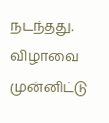நடந்தது. விழாவை முன்னிட்டு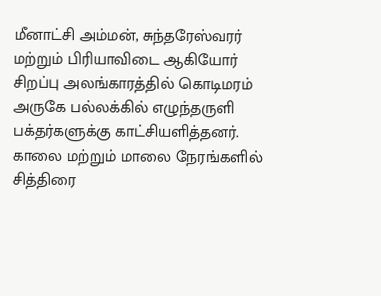மீனாட்சி அம்மன், சுந்தரேஸ்வரர் மற்றும் பிரியாவிடை ஆகியோர் சிறப்பு அலங்காரத்தில் கொடிமரம் அருகே பல்லக்கில் எழுந்தருளி பக்தர்களுக்கு காட்சியளித்தனர். காலை மற்றும் மாலை நேரங்களில் சித்திரை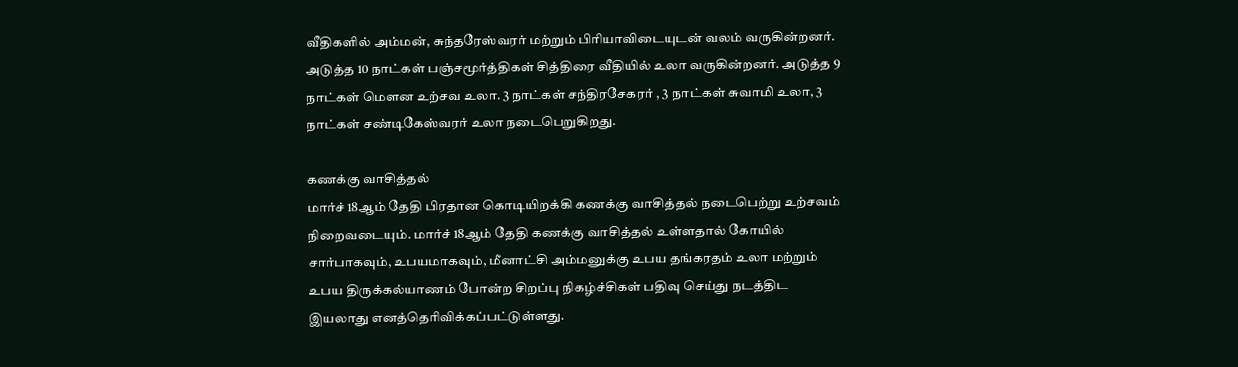வீதிகளில் அம்மன், சுந்தரேஸ்வரர் மற்றும் பிரியாவிடையுடன் வலம் வருகின்றனர்.
அடுத்த 10 நாட்கள் பஞ்சமூர்த்திகள் சித்திரை வீதியில் உலா வருகின்றனர். அடுத்த 9 நாட்கள் மௌன உற்சவ உலா. 3 நாட்கள் சந்திரசேகரர் , 3 நாட்கள் சுவாமி உலா, 3 நாட்கள் சண்டிகேஸ்வரர் உலா நடைபெறுகிறது.

கணக்கு வாசித்தல்
மார்ச் 18ஆம் தேதி பிரதான கொடியிறக்கி கணக்கு வாசித்தல் நடைபெற்று உற்சவம் நிறைவடையும். மார்ச் 18ஆம் தேதி கணக்கு வாசித்தல் உள்ளதால் கோயில் சார்பாகவும், உபயமாகவும், மீனாட்சி அம்மனுக்கு உபய தங்கரதம் உலா மற்றும் உபய திருக்கல்யாணம் போன்ற சிறப்பு நிகழ்ச்சிகள் பதிவு செய்து நடத்திட இயலாது எனத்தெரிவிக்கப்பட்டுள்ளது.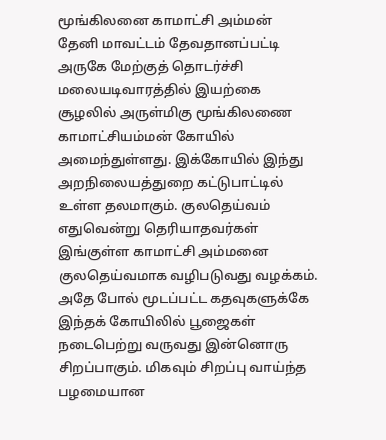மூங்கிலனை காமாட்சி அம்மன்
தேனி மாவட்டம் தேவதானப்பட்டி அருகே மேற்குத் தொடர்ச்சி மலையடிவாரத்தில் இயற்கை சூழலில் அருள்மிகு மூங்கிலணை காமாட்சியம்மன் கோயில் அமைந்துள்ளது. இக்கோயில் இந்து அறநிலையத்துறை கட்டுபாட்டில் உள்ள தலமாகும். குலதெய்வம் எதுவென்று தெரியாதவர்கள் இங்குள்ள காமாட்சி அம்மனை குலதெய்வமாக வழிபடுவது வழக்கம். அதே போல் மூடப்பட்ட கதவுகளுக்கே இந்தக் கோயிலில் பூஜைகள் நடைபெற்று வருவது இன்னொரு சிறப்பாகும். மிகவும் சிறப்பு வாய்ந்த பழமையான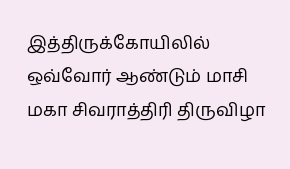இத்திருக்கோயிலில் ஒவ்வோர் ஆண்டும் மாசி மகா சிவராத்திரி திருவிழா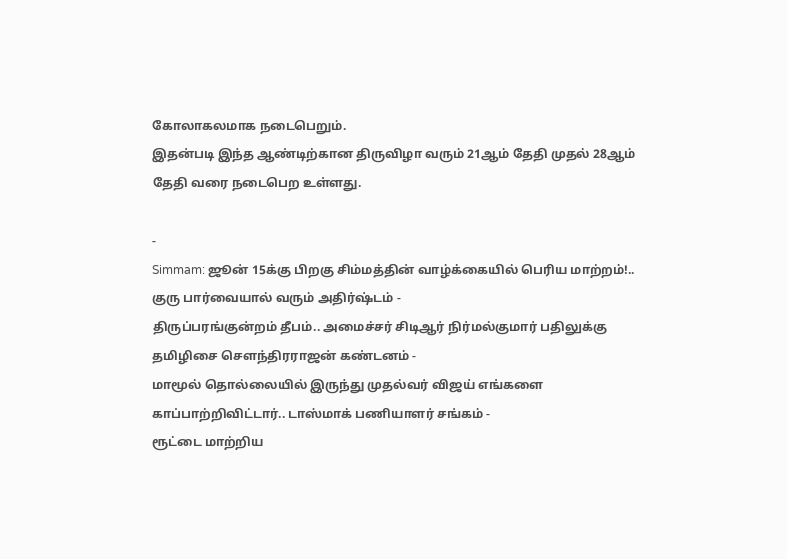கோலாகலமாக நடைபெறும்.
இதன்படி இந்த ஆண்டிற்கான திருவிழா வரும் 21ஆம் தேதி முதல் 28ஆம் தேதி வரை நடைபெற உள்ளது.

-
Simmam: ஜூன் 15க்கு பிறகு சிம்மத்தின் வாழ்க்கையில் பெரிய மாற்றம்!.. குரு பார்வையால் வரும் அதிர்ஷ்டம் -
திருப்பரங்குன்றம் தீபம்.. அமைச்சர் சிடிஆர் நிர்மல்குமார் பதிலுக்கு தமிழிசை சௌந்திரராஜன் கண்டனம் -
மாமூல் தொல்லையில் இருந்து முதல்வர் விஜய் எங்களை காப்பாற்றிவிட்டார்.. டாஸ்மாக் பணியாளர் சங்கம் -
ரூட்டை மாற்றிய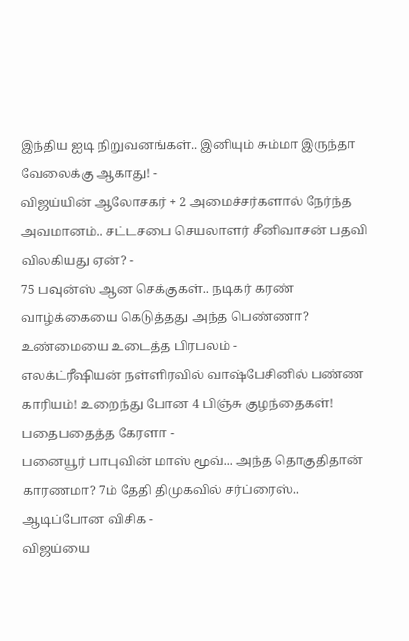இந்திய ஐடி நிறுவனங்கள்.. இனியும் சும்மா இருந்தா வேலைக்கு ஆகாது! -
விஜய்யின் ஆலோசகர் + 2 அமைச்சர்களால் நேர்ந்த அவமானம்.. சட்டசபை செயலாளர் சீனிவாசன் பதவி விலகியது ஏன்? -
75 பவுன்ஸ் ஆன செக்குகள்.. நடிகர் கரண் வாழ்க்கையை கெடுத்தது அந்த பெண்ணா? உண்மையை உடைத்த பிரபலம் -
எலக்ட்ரீஷியன் நள்ளிரவில் வாஷ்பேசினில் பண்ண காரியம்! உறைந்து போன 4 பிஞ்சு குழந்தைகள்! பதைபதைத்த கேரளா -
பனையூர் பாபுவின் மாஸ் மூவ்... அந்த தொகுதிதான் காரணமா? 7ம் தேதி திமுகவில் சர்ப்ரைஸ்.. ஆடிப்போன விசிக -
விஜய்யை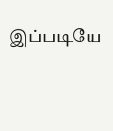இப்படியே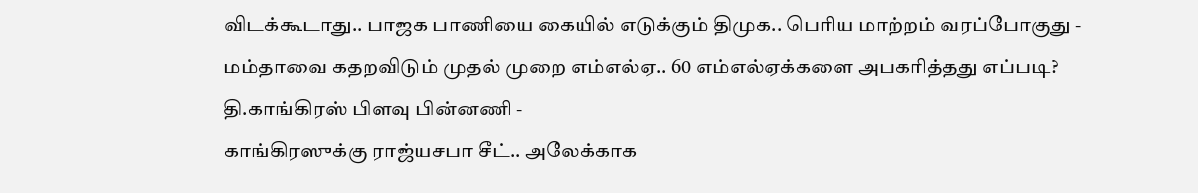விடக்கூடாது.. பாஜக பாணியை கையில் எடுக்கும் திமுக.. பெரிய மாற்றம் வரப்போகுது -
மம்தாவை கதறவிடும் முதல் முறை எம்எல்ஏ.. 60 எம்எல்ஏக்களை அபகரித்தது எப்படி? தி.காங்கிரஸ் பிளவு பின்னணி -
காங்கிரஸுக்கு ராஜ்யசபா சீட்.. அலேக்காக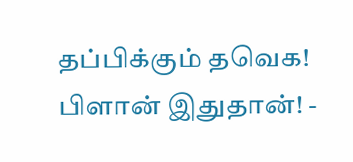தப்பிக்கும் தவெக! பிளான் இதுதான்! -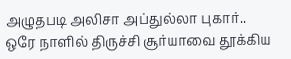அழுதபடி அலிசா அப்துல்லா புகார்.. ஒரே நாளில் திருச்சி சூர்யாவை தூக்கிய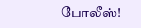போலீஸ்!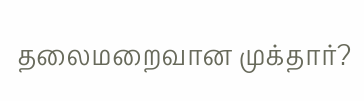தலைமறைவான முக்தார்?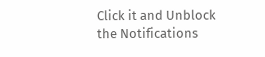Click it and Unblock the Notifications